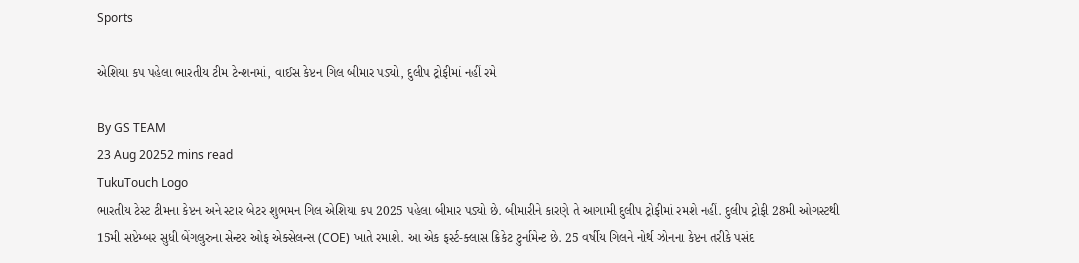Sports

એશિયા કપ પહેલા ભારતીય ટીમ ટેન્શનમાં, વાઈસ કેપ્ટન ગિલ બીમાર પડ્યો, દુલીપ ટ્રોફીમાં નહીં રમે

By GS TEAM
23 Aug 20252 mins read
TukuTouch Logo
ભારતીય ટેસ્ટ ટીમના કેપ્ટન અને સ્ટાર બેટર શુભમન ગિલ એશિયા કપ 2025 પહેલા બીમાર પડ્યો છે. બીમારીને કારણે તે આગામી દુલીપ ટ્રોફીમાં રમશે નહીં. દુલીપ ટ્રોફી 28મી ઓગસ્ટથી 15મી સપ્ટેમ્બર સુધી બેંગલુરુના સેન્ટર ઓફ એક્સેલન્સ (COE) ખાતે રમાશે. આ એક ફર્સ્ટ-ક્લાસ ક્રિકેટ ટુર્નામેન્ટ છે. 25 વર્ષીય ગિલને નોર્થ ઝોનના કેપ્ટન તરીકે પસંદ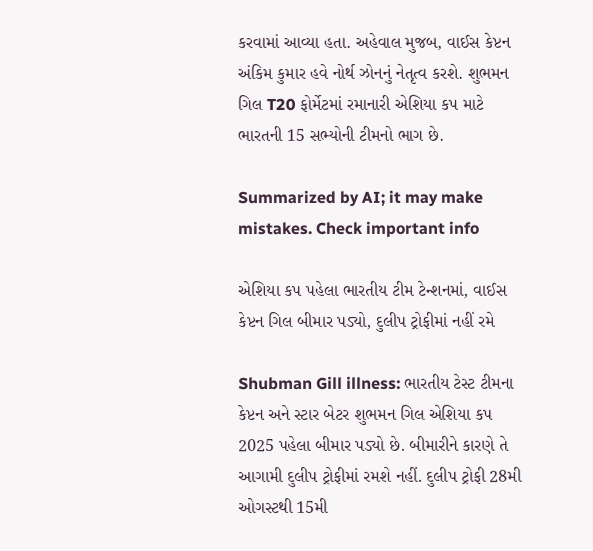કરવામાં આવ્યા હતા. અહેવાલ મુજબ, વાઈસ કેપ્ટન અંકિમ કુમાર હવે નોર્થ ઝોનનું નેતૃત્વ કરશે. શુભમન ગિલ T20 ફોર્મેટમાં રમાનારી એશિયા કપ માટે ભારતની 15 સભ્યોની ટીમનો ભાગ છે.

Summarized by AI; it may make mistakes. Check important info

એશિયા કપ પહેલા ભારતીય ટીમ ટેન્શનમાં, વાઈસ કેપ્ટન ગિલ બીમાર પડ્યો, દુલીપ ટ્રોફીમાં નહીં રમે

Shubman Gill illness: ભારતીય ટેસ્ટ ટીમના કેપ્ટન અને સ્ટાર બેટર શુભમન ગિલ એશિયા કપ 2025 પહેલા બીમાર પડ્યો છે. બીમારીને કારણે તે આગામી દુલીપ ટ્રોફીમાં રમશે નહીં. દુલીપ ટ્રોફી 28મી ઓગસ્ટથી 15મી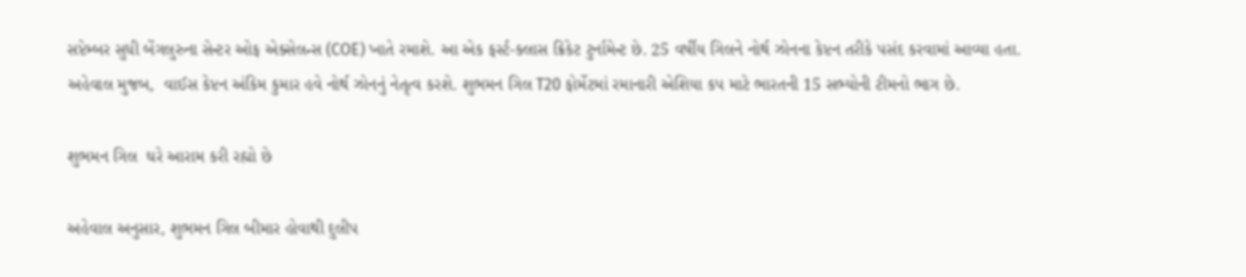સપ્ટેમ્બર સુધી બેંગલુરુના સેન્ટર ઓફ એક્સેલન્સ (COE) ખાતે રમાશે. આ એક ફર્સ્ટ-ક્લાસ ક્રિકેટ ટુર્નામેન્ટ છે. 25 વર્ષીય ગિલને નોર્થ ઝોનના કેપ્ટન તરીકે પસંદ કરવામાં આવ્યા હતા. અહેવાલ મુજબ,  વાઈસ કેપ્ટન અંકિમ કુમાર હવે નોર્થ ઝોનનું નેતૃત્વ કરશે. શુભમન ગિલ T20 ફોર્મેટમાં રમાનારી એશિયા કપ માટે ભારતની 15 સભ્યોની ટીમનો ભાગ છે.

શુભમન ગિલ  ઘરે આરામ કરી રહ્યો છે

અહેવાલ અનુસાર, શુભમન ગિલ બીમાર હોવાથી દુલીપ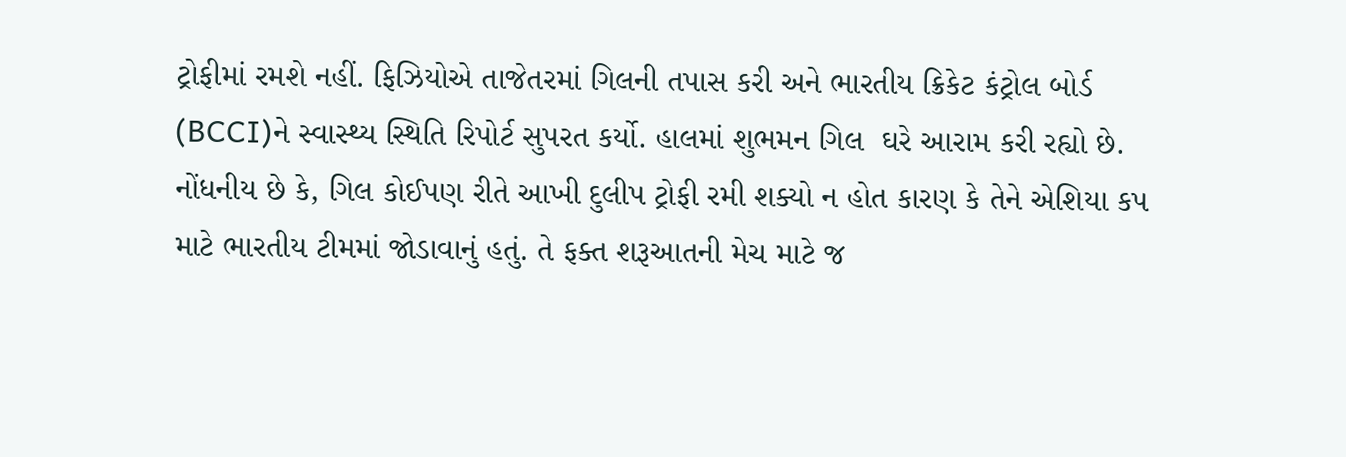ટ્રોફીમાં રમશે નહીં. ફિઝિયોએ તાજેતરમાં ગિલની તપાસ કરી અને ભારતીય ક્રિકેટ કંટ્રોલ બોર્ડ (BCCI)ને સ્વાસ્થ્ય સ્થિતિ રિપોર્ટ સુપરત કર્યો. હાલમાં શુભમન ગિલ  ઘરે આરામ કરી રહ્યો છે. નોંધનીય છે કે, ગિલ કોઈપણ રીતે આખી દુલીપ ટ્રોફી રમી શક્યો ન હોત કારણ કે તેને એશિયા કપ માટે ભારતીય ટીમમાં જોડાવાનું હતું. તે ફક્ત શરૂઆતની મેચ માટે જ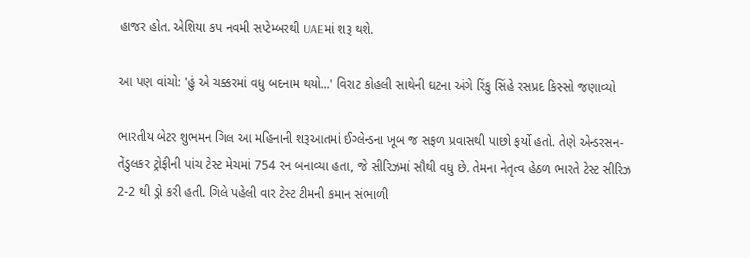હાજર હોત. એશિયા કપ નવમી સપ્ટેમ્બરથી UAEમાં શરૂ થશે.

આ પણ વાંચો: 'હું એ ચક્કરમાં વધુ બદનામ થયો...' વિરાટ કોહલી સાથેની ઘટના અંગે રિંકુ સિંહે રસપ્રદ કિસ્સો જણાવ્યો

ભારતીય બેટર શુભમન ગિલ આ મહિનાની શરૂઆતમાં ઈગ્લેન્ડના ખૂબ જ સફળ પ્રવાસથી પાછો ફર્યો હતો. તેણે એન્ડરસન-તેંડુલકર ટ્રોફીની પાંચ ટેસ્ટ મેચમાં 754 રન બનાવ્યા હતા, જે સીરિઝમાં સૌથી વધુ છે. તેમના નેતૃત્વ હેઠળ ભારતે ટેસ્ટ સીરિઝ 2-2 થી ડ્રો કરી હતી. ગિલે પહેલી વાર ટેસ્ટ ટીમની કમાન સંભાળી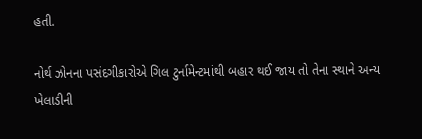હતી.

નોર્થ ઝોનના પસંદગીકારોએ ગિલ ટુર્નામેન્ટમાંથી બહાર થઈ જાય તો તેના સ્થાને અન્ય ખેલાડીની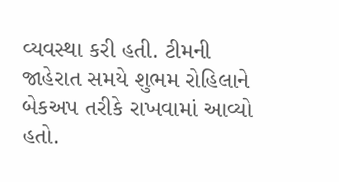વ્યવસ્થા કરી હતી. ટીમની જાહેરાત સમયે શુભમ રોહિલાને બેકઅપ તરીકે રાખવામાં આવ્યો હતો.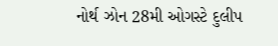નોર્થ ઝોન 28મી ઓગસ્ટે દુલીપ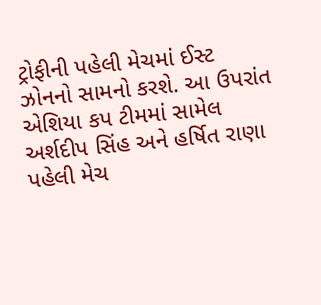ટ્રોફીની પહેલી મેચમાં ઈસ્ટ ઝોનનો સામનો કરશે. આ ઉપરાંત એશિયા કપ ટીમમાં સામેલ અર્શદીપ સિંહ અને હર્ષિત રાણા પહેલી મેચ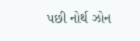પછી નોર્થ ઝોન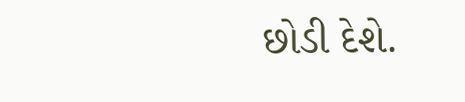છોડી દેશે.